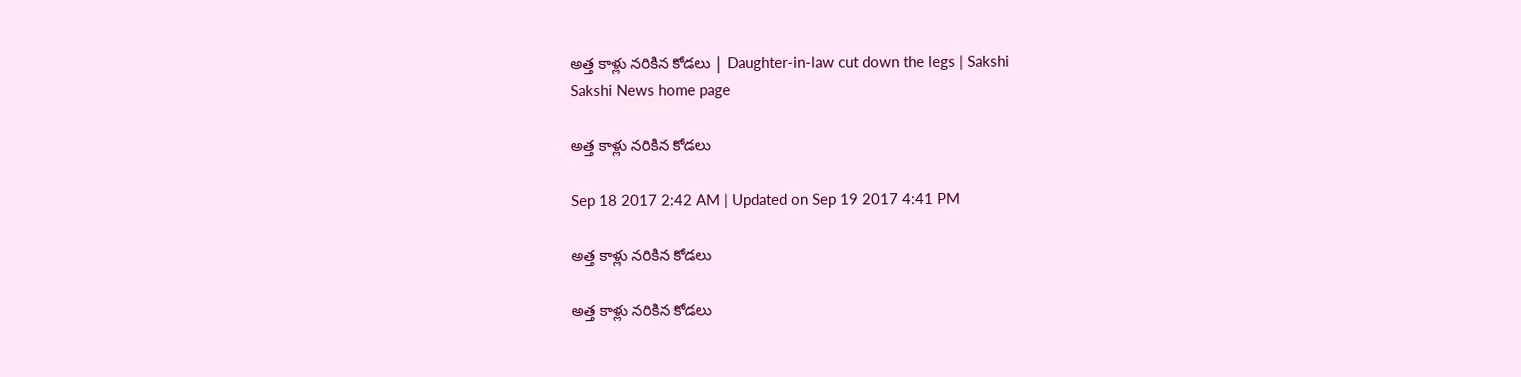అత్త కాళ్లు నరికిన కోడలు | Daughter-in-law cut down the legs | Sakshi
Sakshi News home page

అత్త కాళ్లు నరికిన కోడలు

Sep 18 2017 2:42 AM | Updated on Sep 19 2017 4:41 PM

అత్త కాళ్లు నరికిన కోడలు

అత్త కాళ్లు నరికిన కోడలు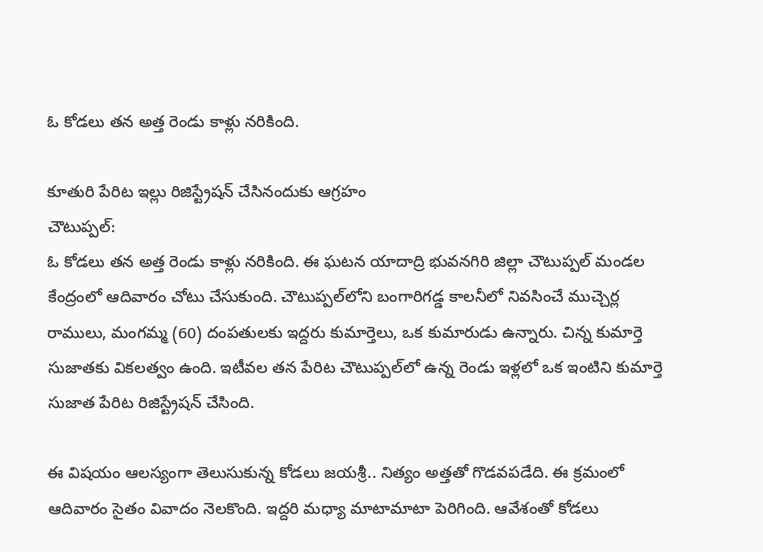ఓ కోడలు తన అత్త రెండు కాళ్లు నరికింది.

కూతురి పేరిట ఇల్లు రిజిస్ట్రేషన్‌ చేసినందుకు ఆగ్రహం
చౌటుప్పల్‌:
ఓ కోడలు తన అత్త రెండు కాళ్లు నరికింది. ఈ ఘటన యాదాద్రి భువనగిరి జిల్లా చౌటుప్పల్‌ మండల కేంద్రంలో ఆదివారం చోటు చేసుకుంది. చౌటుప్పల్‌లోని బంగారిగడ్డ కాలనీలో నివసించే ముచ్చెర్ల రాములు, మంగమ్మ (60) దంపతులకు ఇద్దరు కుమార్తెలు, ఒక కుమారుడు ఉన్నారు. చిన్న కుమార్తె సుజాతకు వికలత్వం ఉంది. ఇటీవల తన పేరిట చౌటుప్పల్‌లో ఉన్న రెండు ఇళ్లలో ఒక ఇంటిని కుమార్తె సుజాత పేరిట రిజిస్ట్రేషన్‌ చేసింది.

ఈ విషయం ఆలస్యంగా తెలుసుకున్న కోడలు జయశ్రీ.. నిత్యం అత్తతో గొడవపడేది. ఈ క్రమంలో ఆదివారం సైతం వివాదం నెలకొంది. ఇద్దరి మధ్యా మాటామాటా పెరిగింది. ఆవేశంతో కోడలు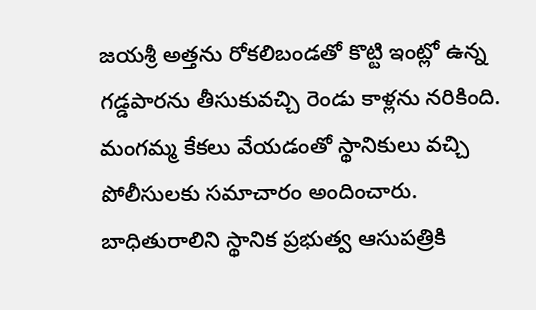జయశ్రీ అత్తను రోకలిబండతో కొట్టి ఇంట్లో ఉన్న గడ్డపారను తీసుకువచ్చి రెండు కాళ్లను నరికింది. మంగమ్మ కేకలు వేయడంతో స్థానికులు వచ్చి పోలీసులకు సమాచారం అందించారు. బాధితురాలిని స్థానిక ప్రభుత్వ ఆసుపత్రికి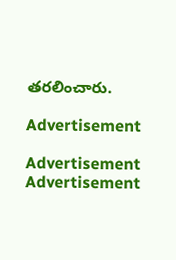తరలించారు.

Advertisement

Advertisement
Advertisement